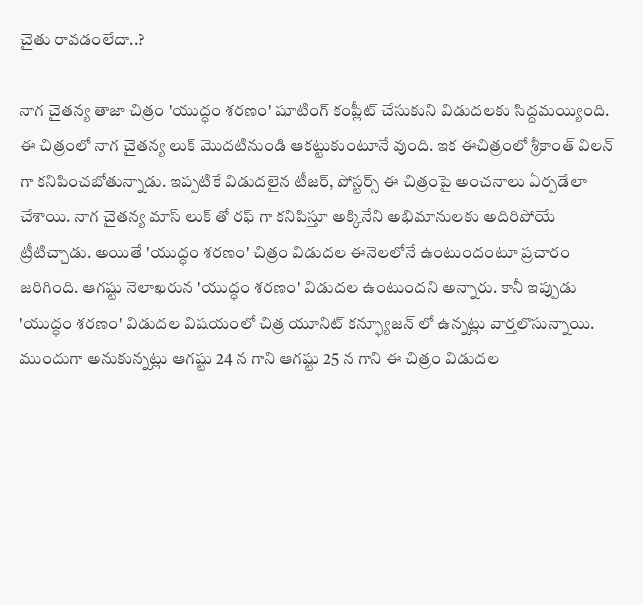చైతు రావడంలేదా..?

నాగ చైతన్య తాజా చిత్రం 'యుద్ధం శరణం' షూటింగ్ కంప్లీట్ చేసుకుని విడుదలకు సిద్దమయ్యింది. ఈ చిత్రంలో నాగ చైతన్య లుక్ మొదటినుండి ఆకట్టుకుంటూనే వుంది. ఇక ఈచిత్రంలో శ్రీకాంత్ విలన్ గా కనిపించబోతున్నాడు. ఇప్పటికే విడుదలైన టీజర్, పోస్టర్స్ ఈ చిత్రంపై అంచనాలు ఏర్పడేలా చేశాయి. నాగ చైతన్య మాస్ లుక్ తో రఫ్ గా కనిపిస్తూ అక్కినేని అభిమానులకు అదిరిపోయే ట్రీటిచ్చాడు. అయితే 'యుద్ధం శరణం' చిత్రం విడుదల ఈనెలలోనే ఉంటుందంటూ ప్రచారం జరిగింది. ఆగష్టు నెలాఖరున 'యుద్ధం శరణం' విడుదల ఉంటుందని అన్నారు. కానీ ఇప్పుడు 'యుద్ధం శరణం' విడుదల విషయంలో చిత్ర యూనిట్ కన్ఫ్యూజన్ లో ఉన్నట్లు వార్తలొసున్నాయి.
ముందుగా అనుకున్నట్లు ఆగష్టు 24 న గాని ఆగష్టు 25 న గాని ఈ చిత్రం విడుదల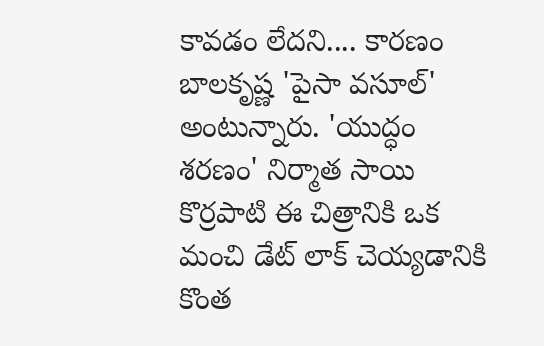కావడం లేదని.... కారణం బాలకృష్ణ 'పైసా వసూల్' అంటున్నారు. 'యుద్ధం శరణం' నిర్మాత సాయి కొర్రపాటి ఈ చిత్రానికి ఒక మంచి డేట్ లాక్ చెయ్యడానికి కొంత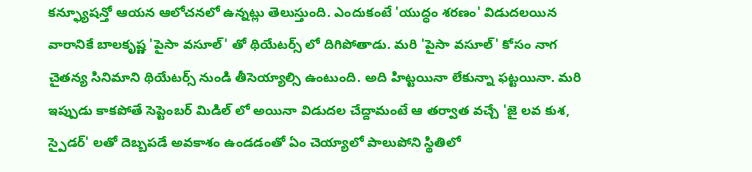కన్ఫ్యూషన్తో ఆయన ఆలోచనలో ఉన్నట్లు తెలుస్తుంది. ఎందుకంటే 'యుద్ధం శరణం' విడుదలయిన వారానికే బాలకృష్ణ 'పైసా వసూల్' తో థియేటర్స్ లో దిగిపోతాడు. మరి 'పైసా వసూల్' కోసం నాగ చైతన్య సినిమాని థియేటర్స్ నుండి తీసెయ్యాల్సి ఉంటుంది. అది హిట్టయినా లేకున్నా ఫట్టయినా. మరి ఇప్పుడు కాకపోతే సెప్టెంబర్ మిడిల్ లో అయినా విడుదల చేద్దామంటే ఆ తర్వాత వచ్చే 'జై లవ కుశ, స్పైడర్' లతో దెబ్బపడే అవకాశం ఉండడంతో ఏం చెయ్యాలో పాలుపోని స్థితిలో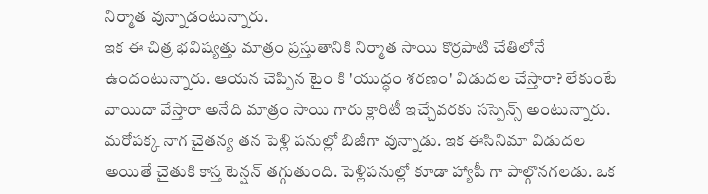నిర్మాత వున్నాడంటున్నారు.
ఇక ఈ చిత్ర భవిష్యత్తు మాత్రం ప్రస్తుతానికి నిర్మాత సాయి కొర్రపాటి చేతిలోనే ఉందంటున్నారు. ఆయన చెప్పిన టైం కి 'యుద్ధం శరణం' విడుదల చేస్తారా? లేకుంటే వాయిదా వేస్తారా అనేది మాత్రం సాయి గారు క్లారిటీ ఇచ్చేవరకు సస్పెన్స్ అంటున్నారు. మరోపక్క నాగ చైతన్య తన పెళ్లి పనుల్లో బిజీగా వున్నాడు. ఇక ఈసినిమా విడుదల అయితే చైతుకి కాస్త టెన్షన్ తగ్గుతుంది. పెళ్లిపనుల్లో కూడా హ్యాపీ గా పాల్గొనగలడు. ఒక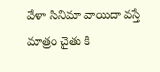వేళా సినిమా వాయిదా వస్తే మాత్రం చైతు కి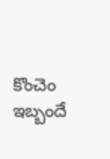కొంచెం ఇబ్బందే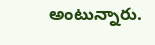అంటున్నారు.